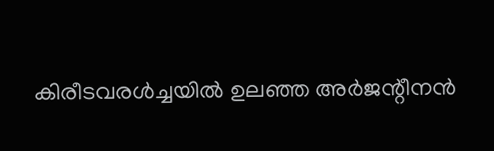കിരീടവരൾച്ചയിൽ ഉലഞ്ഞ അർജന്റീനൻ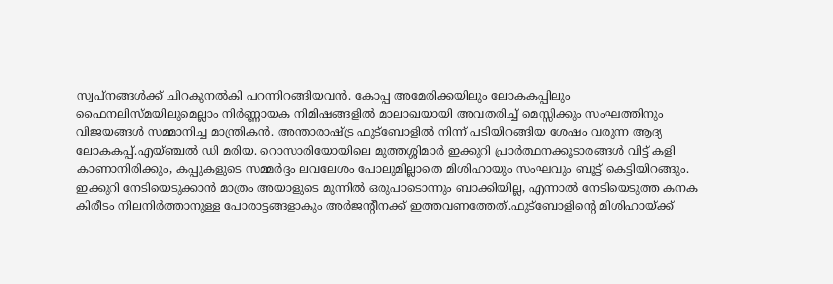സ്വപ്നങ്ങൾക്ക് ചിറകുനൽകി പറന്നിറങ്ങിയവൻ. കോപ്പ അമേരിക്കയിലും ലോകകപ്പിലും ഫൈനലിസ്മയിലുമെല്ലാം നിർണ്ണായക നിമിഷങ്ങളിൽ മാലാഖയായി അവതരിച്ച് മെസ്സിക്കും സംഘത്തിനും വിജയങ്ങൾ സമ്മാനിച്ച മാന്ത്രികൻ. അന്താരാഷ്ട്ര ഫുട്ബോളിൽ നിന്ന് പടിയിറങ്ങിയ ശേഷം വരുന്ന ആദ്യ ലോകകപ്പ്.എയ്ഞ്ചൽ ഡി മരിയ. റൊസാരിയോയിലെ മുത്തശ്ശിമാർ ഇക്കുറി പ്രാർത്ഥനക്കൂടാരങ്ങൾ വിട്ട് കളി കാണാനിരിക്കും, കപ്പുകളുടെ സമ്മർദ്ദം ലവലേശം പോലുമില്ലാതെ മിശിഹായും സംഘവും ബൂട്ട് കെട്ടിയിറങ്ങും. ഇക്കുറി നേടിയെടുക്കാൻ മാത്രം അയാളുടെ മുന്നിൽ ഒരുപാടൊന്നും ബാക്കിയില്ല, എന്നാൽ നേടിയെടുത്ത കനക കിരീടം നിലനിർത്താനുള്ള പോരാട്ടങ്ങളാകും അർജന്റീനക്ക് ഇത്തവണത്തേത്.ഫുട്ബോളിന്റെ മിശിഹായ്ക്ക്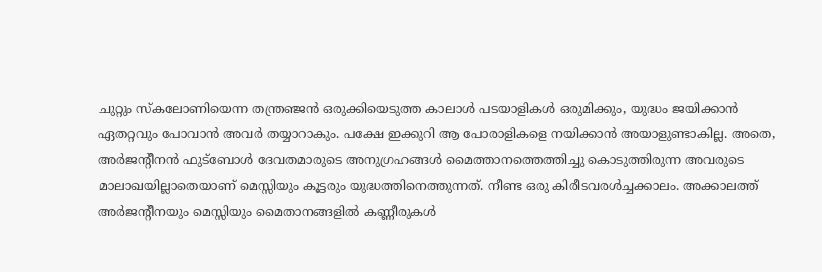ചുറ്റും സ്കലോണിയെന്ന തന്ത്രഞ്ജൻ ഒരുക്കിയെടുത്ത കാലാൾ പടയാളികൾ ഒരുമിക്കും, യുദ്ധം ജയിക്കാൻ ഏതറ്റവും പോവാൻ അവർ തയ്യാറാകും. പക്ഷേ ഇക്കുറി ആ പോരാളികളെ നയിക്കാൻ അയാളുണ്ടാകില്ല. അതെ, അർജന്റീനൻ ഫുട്ബോൾ ദേവതമാരുടെ അനുഗ്രഹങ്ങൾ മൈത്താനത്തെത്തിച്ചു കൊടുത്തിരുന്ന അവരുടെ മാലാഖയില്ലാതെയാണ് മെസ്സിയും കൂട്ടരും യുദ്ധത്തിനെത്തുന്നത്. നീണ്ട ഒരു കിരീടവരൾച്ചക്കാലം. അക്കാലത്ത് അർജന്റീനയും മെസ്സിയും മൈതാനങ്ങളിൽ കണ്ണീരുകൾ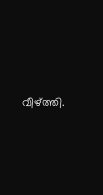വീഴ്ത്തി.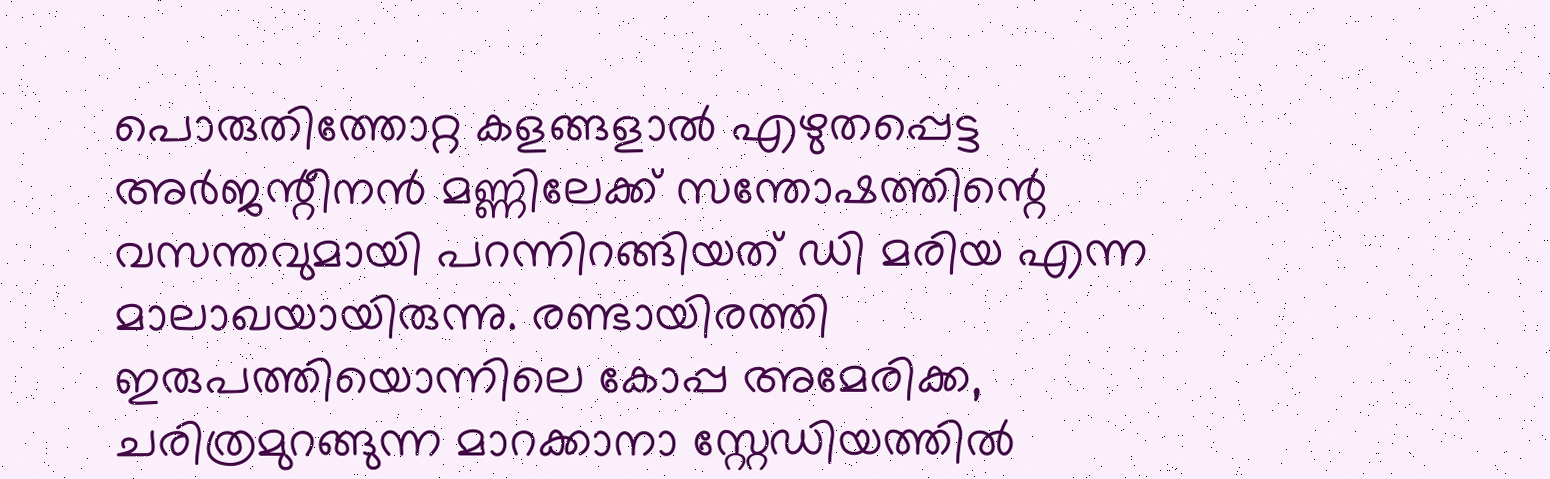പൊരുതിത്തോറ്റ കളങ്ങളാൽ എഴുതപ്പെട്ട അർജന്റീനൻ മണ്ണിലേക്ക് സന്തോഷത്തിന്റെ വസന്തവുമായി പറന്നിറങ്ങിയത് ഡി മരിയ എന്ന മാലാഖയായിരുന്നു. രണ്ടായിരത്തി ഇരുപത്തിയൊന്നിലെ കോപ്പ അമേരിക്ക, ചരിത്രമുറങ്ങുന്ന മാറക്കാനാ സ്റ്റേഡിയത്തിൽ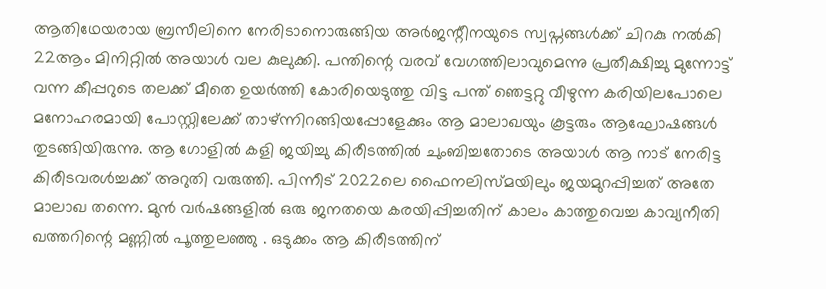ആതിഥേയരായ ബ്രസീലിനെ നേരിടാനൊരുങ്ങിയ അർജന്റീനയുടെ സ്വപ്നങ്ങൾക്ക് ചിറകു നൽകി 22ആം മിനിറ്റിൽ അയാൾ വല കുലുക്കി. പന്തിന്റെ വരവ് വേഗത്തിലാവുമെന്നു പ്രതീക്ഷിച്ചു മുന്നോട്ട് വന്ന കീപ്പറുടെ തലക്ക് മീതെ ഉയർത്തി കോരിയെടുത്തു വിട്ട പന്ത് ഞെട്ടറ്റു വീഴുന്ന കരിയിലപോലെ മനോഹരമായി പോസ്റ്റിലേക്ക് താഴ്ന്നിറങ്ങിയപ്പോളേക്കും ആ മാലാഖയും കൂട്ടരും ആഘോഷങ്ങൾ തുടങ്ങിയിരുന്നു. ആ ഗോളിൽ കളി ജയിച്ചു കിരീടത്തിൽ ചുംബിച്ചതോടെ അയാൾ ആ നാട് നേരിട്ട കിരീടവരൾച്ചക്ക് അറുതി വരുത്തി. പിന്നീട് 2022ലെ ഫൈനലിസ്മയിലും ജയമുറപ്പിച്ചത് അതേ മാലാഖ തന്നെ. മുൻ വർഷങ്ങളിൽ ഒരു ജനതയെ കരയിപ്പിച്ചതിന് കാലം കാത്തുവെച്ച കാവ്യനീതി ഖത്തറിന്റെ മണ്ണിൽ പൂത്തുലഞ്ഞു . ഒടുക്കം ആ കിരീടത്തിന്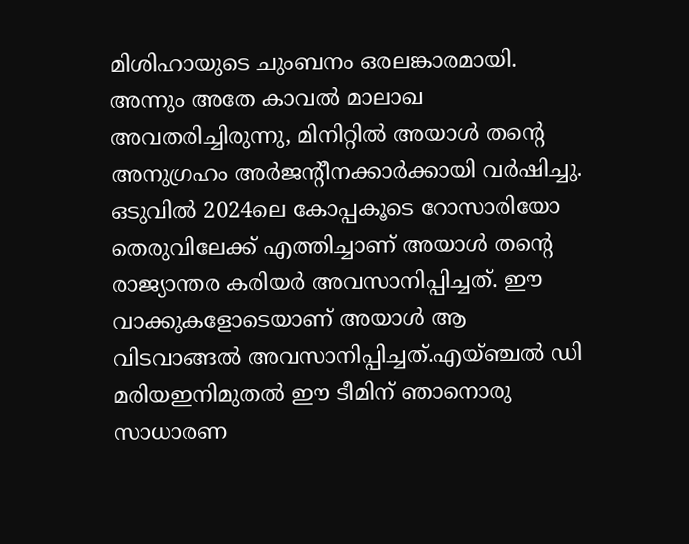മിശിഹായുടെ ചുംബനം ഒരലങ്കാരമായി. അന്നും അതേ കാവൽ മാലാഖ അവതരിച്ചിരുന്നു, മിനിറ്റിൽ അയാൾ തന്റെ അനുഗ്രഹം അർജന്റീനക്കാർക്കായി വർഷിച്ചു. ഒടുവിൽ 2024ലെ കോപ്പകൂടെ റോസാരിയോ തെരുവിലേക്ക് എത്തിച്ചാണ് അയാൾ തന്റെ രാജ്യാന്തര കരിയർ അവസാനിപ്പിച്ചത്. ഈ വാക്കുകളോടെയാണ് അയാൾ ആ വിടവാങ്ങൽ അവസാനിപ്പിച്ചത്.എയ്ഞ്ചൽ ഡി മരിയഇനിമുതൽ ഈ ടീമിന് ഞാനൊരു സാധാരണ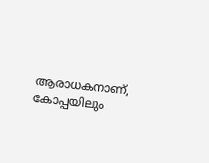ആരാധകനാണ്, കോപ്പയിലും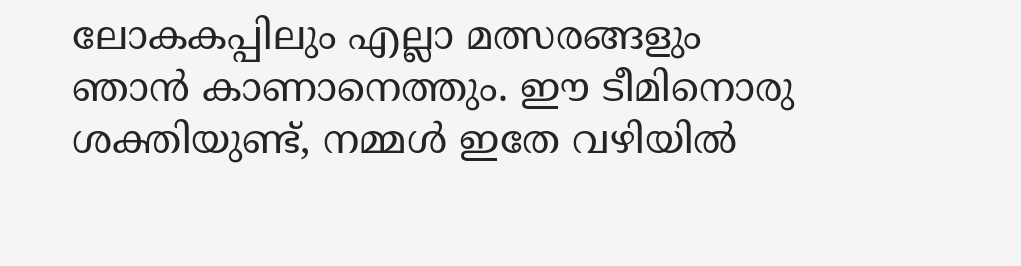ലോകകപ്പിലും എല്ലാ മത്സരങ്ങളും ഞാൻ കാണാനെത്തും. ഈ ടീമിനൊരു ശക്തിയുണ്ട്, നമ്മൾ ഇതേ വഴിയിൽ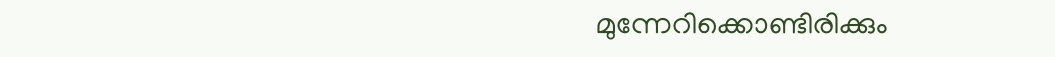മുന്നേറിക്കൊണ്ടിരിക്കും